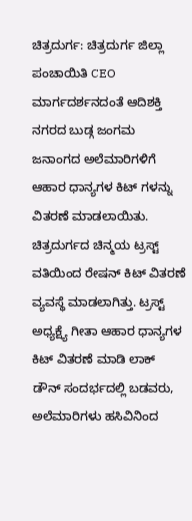ಚಿತ್ರದುರ್ಗ: ಚಿತ್ರದುರ್ಗ ಜಿಲ್ಲಾ ಪಂಚಾಯಿತಿ CEO ಮಾರ್ಗದರ್ಶನದಂತೆ ಆದಿಶಕ್ತಿ ನಗರದ ಬುಡ್ಗ ಜಂಗಮ ಜನಾಂಗದ ಅಲೆಮಾರಿಗಳಿಗೆ ಆಹಾರ ಧಾನ್ಯಗಳ ಕಿಟ್ ಗಳನ್ನು ವಿತರಣೆ ಮಾಡಲಾಯಿತು.
ಚಿತ್ರದುರ್ಗದ ಚಿನ್ಮಯ ಟ್ರಸ್ಟ್ ವತಿಯಿಂದ ರೇಷನ್ ಕಿಟ್ ವಿತರಣೆ ವ್ಯವಸ್ಥೆ ಮಾಡಲಾಗಿತ್ತು. ಟ್ರಸ್ಟ್ ಅಧ್ಯಕ್ಷ್ಯೆ ಗೀತಾ ಆಹಾರ ಧಾನ್ಯಗಳ ಕಿಟ್ ವಿತರಣೆ ಮಾಡಿ ಲಾಕ್ ಡೌನ್ ಸಂದರ್ಭದಲ್ಲಿ ಬಡವರು, ಅಲೆಮಾರಿಗಳು ಹಸಿವಿನಿಂದ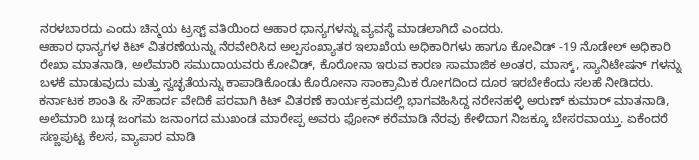ನರಳಬಾರದು ಎಂದು ಚಿನ್ಮಯ ಟ್ರಸ್ಟ್ ವತಿಯಿಂದ ಆಹಾರ ಧಾನ್ಯಗಳನ್ನು ವ್ಯವಸ್ಥೆ ಮಾಡಲಾಗಿದೆ ಎಂದರು.
ಆಹಾರ ಧಾನ್ಯಗಳ ಕಿಟ್ ವಿತರಣೆಯನ್ನು ನೆರವೇರಿಸಿದ ಅಲ್ಪಸಂಖ್ಯಾತರ ಇಲಾಖೆಯ ಅಧಿಕಾರಿಗಳು ಹಾಗೂ ಕೋವಿಡ್ -19 ನೊಡೇಲ್ ಅಧಿಕಾರಿ ರೇಖಾ ಮಾತನಾಡಿ, ಅಲೆಮಾರಿ ಸಮುದಾಯವರು ಕೋವಿಡ್, ಕೊರೋನಾ ಇರುವ ಕಾರಣ ಸಾಮಾಜಿಕ ಅಂತರ, ಮಾಸ್ಕ್, ಸ್ಯಾನಿಟೇಷನ್ ಗಳನ್ನು ಬಳಕೆ ಮಾಡುವುದು ಮತ್ತು ಸ್ವಚ್ಛತೆಯನ್ನು ಕಾಪಾಡಿಕೊಂಡು ಕೊರೋನಾ ಸಾಂಕ್ರಾಮಿಕ ರೋಗದಿಂದ ದೂರ ಇರಬೇಕೆಂದು ಸಲಹೆ ನೀಡಿದರು.
ಕರ್ನಾಟಕ ಶಾಂತಿ & ಸೌಹಾರ್ದ ವೇದಿಕೆ ಪರವಾಗಿ ಕಿಟ್ ವಿತರಣೆ ಕಾರ್ಯಕ್ರಮದಲ್ಲಿ ಭಾಗವಹಿಸಿದ್ದ ನರೇನಹಳ್ಳಿ ಅರುಣ್ ಕುಮಾರ್ ಮಾತನಾಡಿ, ಅಲೆಮಾರಿ ಬುಡ್ಗ ಜಂಗಮ ಜನಾಂಗದ ಮುಖಂಡ ಮಾರೇಪ್ಪ ಅವರು ಫೋನ್ ಕರೆಮಾಡಿ ನೆರವು ಕೇಳಿದಾಗ ನಿಜಕ್ಕೂ ಬೇಸರವಾಯ್ತು. ಏಕೆಂದರೆ ಸಣ್ಣಪುಟ್ಟ ಕೆಲಸ, ವ್ಯಾಪಾರ ಮಾಡಿ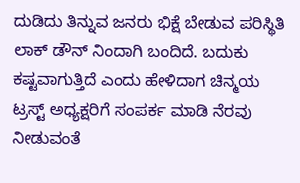ದುಡಿದು ತಿನ್ನುವ ಜನರು ಭಿಕ್ಷೆ ಬೇಡುವ ಪರಿಸ್ಥಿತಿ ಲಾಕ್ ಡೌನ್ ನಿಂದಾಗಿ ಬಂದಿದೆ. ಬದುಕು ಕಷ್ಟವಾಗುತ್ತಿದೆ ಎಂದು ಹೇಳಿದಾಗ ಚಿನ್ಮಯ ಟ್ರಸ್ಟ್ ಅಧ್ಯಕ್ಷರಿಗೆ ಸಂಪರ್ಕ ಮಾಡಿ ನೆರವು ನೀಡುವಂತೆ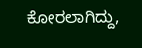ಕೋರಲಾಗಿದ್ದು,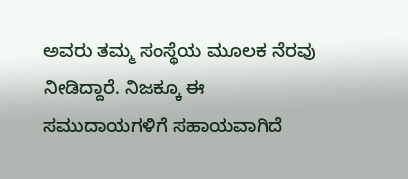ಅವರು ತಮ್ಮ ಸಂಸ್ಥೆಯ ಮೂಲಕ ನೆರವು ನೀಡಿದ್ದಾರೆ. ನಿಜಕ್ಕೂ ಈ ಸಮುದಾಯಗಳಿಗೆ ಸಹಾಯವಾಗಿದೆ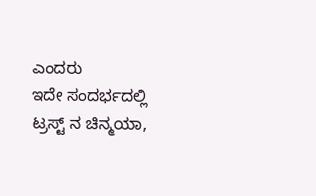ಎಂದರು
ಇದೇ ಸಂದರ್ಭದಲ್ಲಿ ಟ್ರಸ್ಟ್ ನ ಚಿನ್ಮಯಾ,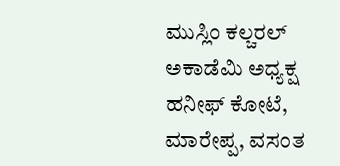ಮುಸ್ಲಿಂ ಕಲ್ಚರಲ್ ಅಕಾಡೆಮಿ ಅಧ್ಯಕ್ಷ ಹನೀಫ್ ಕೋಟೆ, ಮಾರೇಪ್ಪ, ವಸಂತ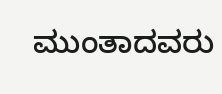ಮುಂತಾದವರು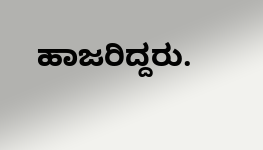ಹಾಜರಿದ್ದರು.